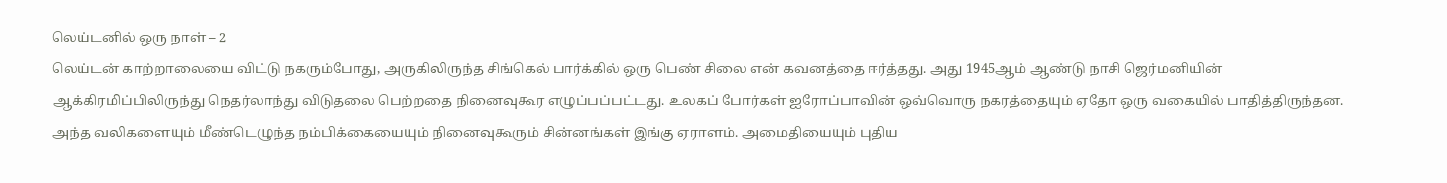லெய்டனில் ஒரு நாள் – 2
லெய்டன் காற்றாலையை விட்டு நகரும்போது, அருகிலிருந்த சிங்கெல் பார்க்கில் ஒரு பெண் சிலை என் கவனத்தை ஈர்த்தது. அது 1945ஆம் ஆண்டு நாசி ஜெர்மனியின் ஆக்கிரமிப்பிலிருந்து நெதர்லாந்து விடுதலை பெற்றதை நினைவுகூர எழுப்பப்பட்டது. உலகப் போர்கள் ஐரோப்பாவின் ஒவ்வொரு நகரத்தையும் ஏதோ ஒரு வகையில் பாதித்திருந்தன. அந்த வலிகளையும் மீண்டெழுந்த நம்பிக்கையையும் நினைவுகூரும் சின்னங்கள் இங்கு ஏராளம். அமைதியையும் புதிய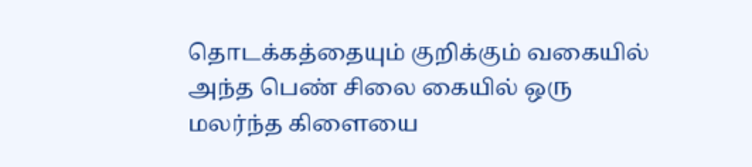தொடக்கத்தையும் குறிக்கும் வகையில் அந்த பெண் சிலை கையில் ஒரு மலர்ந்த கிளையை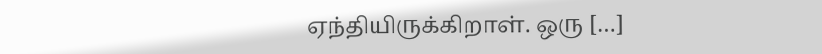ஏந்தியிருக்கிறாள். ஒரு […]